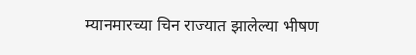म्यानमारच्या चिन राज्यात झालेल्या भीषण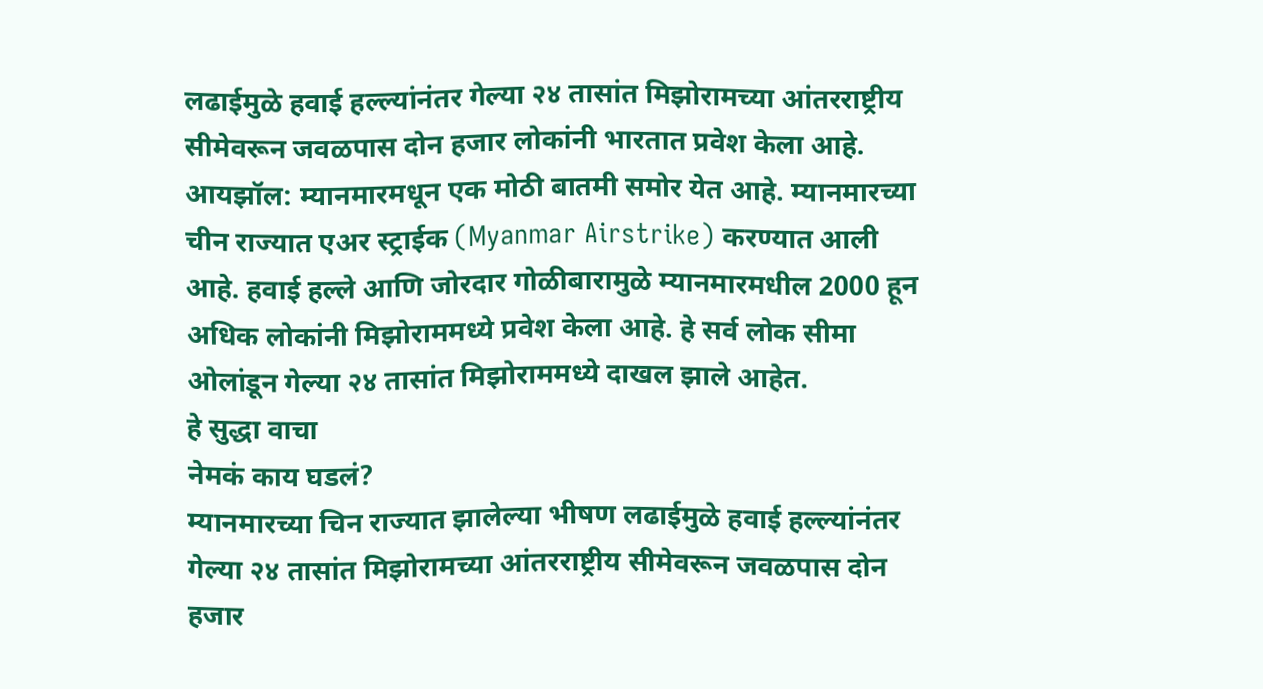लढाईमुळे हवाई हल्ल्यांनंतर गेल्या २४ तासांत मिझोरामच्या आंतरराष्ट्रीय सीमेवरून जवळपास दोन हजार लोकांनी भारतात प्रवेश केला आहे.
आयझॉल: म्यानमारमधून एक मोठी बातमी समोर येत आहे. म्यानमारच्या चीन राज्यात एअर स्ट्राईक (Myanmar Airstrike) करण्यात आली आहे. हवाई हल्ले आणि जोरदार गोळीबारामुळे म्यानमारमधील 2000 हून अधिक लोकांनी मिझोराममध्ये प्रवेश केला आहे. हे सर्व लोक सीमा ओलांडून गेल्या २४ तासांत मिझोराममध्ये दाखल झाले आहेत.
हे सुद्धा वाचा
नेमकं काय घडलं?
म्यानमारच्या चिन राज्यात झालेल्या भीषण लढाईमुळे हवाई हल्ल्यांनंतर गेल्या २४ तासांत मिझोरामच्या आंतरराष्ट्रीय सीमेवरून जवळपास दोन हजार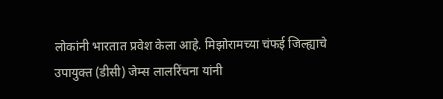लोकांनी भारतात प्रवेश केला आहे. मिझोरामच्या चंफई जिल्ह्याचे उपायुक्त (डीसी) जेम्स लालरिंचना यांनी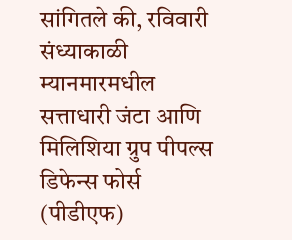सांगितले की, रविवारी संध्याकाळी म्यानमारमधील सत्ताधारी जंटा आणि मिलिशिया ग्रुप पीपल्स डिफेन्स फोर्स (पीडीएफ)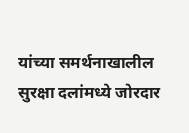यांच्या समर्थनाखालील सुरक्षा दलांमध्ये जोरदार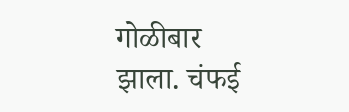गोळीबार झाला. चंफई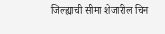जिल्ह्याची सीमा शेजारील चिन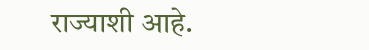राज्याशी आहे.